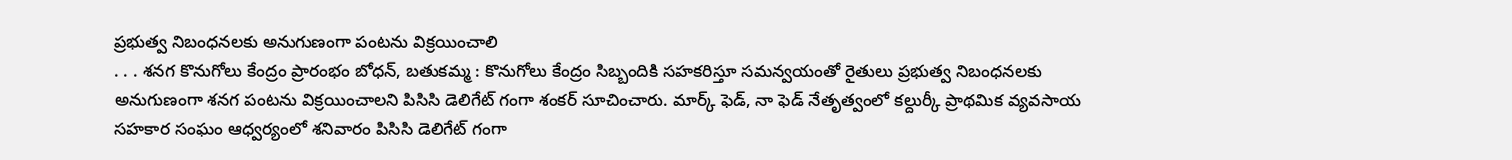ప్రభుత్వ నిబంధనలకు అనుగుణంగా పంటను విక్రయించాలి
. . . శనగ కొనుగోలు కేంద్రం ప్రారంభం బోధన్, బతుకమ్మ : కొనుగోలు కేంద్రం సిబ్బందికి సహకరిస్తూ సమన్వయంతో రైతులు ప్రభుత్వ నిబంధనలకు అనుగుణంగా శనగ పంటను విక్రయించాలని పిసిసి డెలిగేట్ గంగా శంకర్ సూచించారు. మార్క్ ఫెడ్, నా ఫెడ్ నేతృత్వంలో కల్దుర్కీ ప్రాథమిక వ్యవసాయ సహకార సంఘం ఆధ్వర్యంలో శనివారం పిసిసి డెలిగేట్ గంగా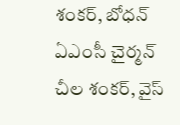శంకర్, బోధన్ ఏఎంసీ చైర్మన్ చీల శంకర్, వైస్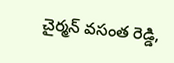చైర్మన్ వసంత రెడ్డి,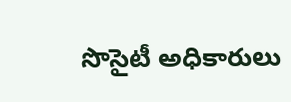సొసైటీ అధికారులు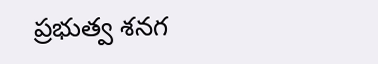ప్రభుత్వ శనగ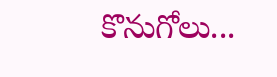కొనుగోలు...